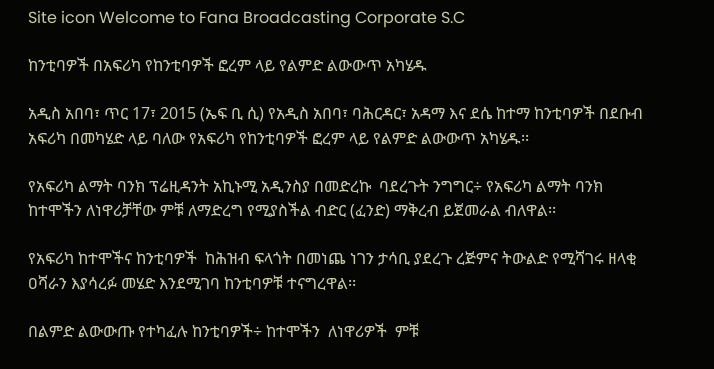Site icon Welcome to Fana Broadcasting Corporate S.C

ከንቲባዎች በአፍሪካ የከንቲባዎች ፎረም ላይ የልምድ ልውውጥ አካሄዱ

አዲስ አበባ፣ ጥር 17፣ 2015 (ኤፍ ቢ ሲ) የአዲስ አበባ፣ ባሕርዳር፣ አዳማ እና ደሴ ከተማ ከንቲባዎች በደቡብ አፍሪካ በመካሄድ ላይ ባለው የአፍሪካ የከንቲባዎች ፎረም ላይ የልምድ ልውውጥ አካሄዱ፡፡

የአፍሪካ ልማት ባንክ ፕሬዚዳንት አኪኑሚ አዲንስያ በመድረኩ  ባደረጉት ንግግር÷ የአፍሪካ ልማት ባንክ ከተሞችን ለነዋሪቻቸው ምቹ ለማድረግ የሚያስችል ብድር (ፈንድ) ማቅረብ ይጀመራል ብለዋል፡፡

የአፍሪካ ከተሞችና ከንቲባዎች  ከሕዝብ ፍላጎት በመነጨ ነገን ታሳቢ ያደረጉ ረጅምና ትውልድ የሚሻገሩ ዘላቂ ዐሻራን እያሳረፉ መሄድ እንደሚገባ ከንቲባዎቹ ተናግረዋል፡፡

በልምድ ልውውጡ የተካፈሉ ከንቲባዎች÷ ከተሞችን  ለነዋሪዎች  ምቹ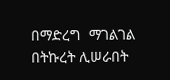በማድረግ  ማገልገል በትኩረት ሊሠራበት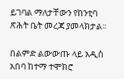ይገባል ማለታቸውን የከንቲባ ጽሕት ቤት መረጃ ያመላክታል፡፡

በልምድ ልውውጡ ላይ አዲስ አበባ ከተማ ተሞክሮ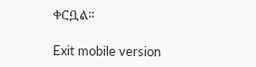ቀርቧል፡፡

Exit mobile version